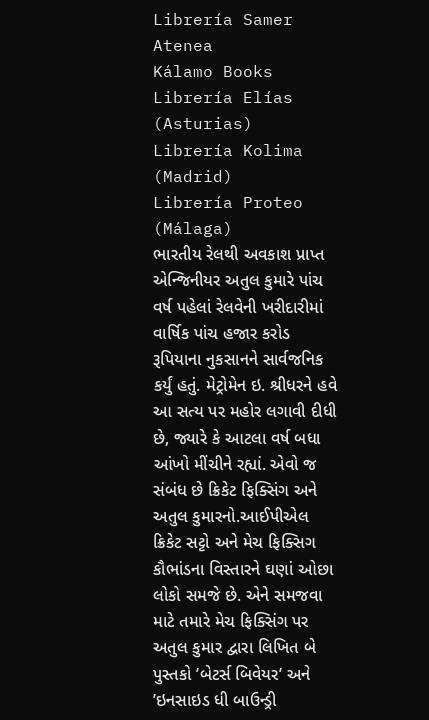Librería Samer Atenea
Kálamo Books
Librería Elías (Asturias)
Librería Kolima (Madrid)
Librería Proteo (Málaga)
ભારતીય રેલથી અવકાશ પ્રાપ્ત એન્જિનીયર અતુલ કુમારે પાંચ વર્ષ પહેલાં રેલવેની ખરીદારીમાં વાર્ષિક પાંચ હજાર કરોડ રૂપિયાના નુકસાનને સાર્વજનિક કર્યું હતું. મેટ્રોમેન ઇ. શ્રીધરને હવે આ સત્ય પર મહોર લગાવી દીધી છે, જ્યારે કે આટલા વર્ષ બધા આંખો મીંચીને રહ્યાં. એવો જ સંબંધ છે ક્રિકેટ ફિક્સિંગ અને અતુલ કુમારનો.આઈપીએલ ક્રિકેટ સટ્ટો અને મેચ ફિક્સિગ કૌભાંડના વિસ્તારને ઘણાં ઓછા લોકો સમજે છે. એને સમજવા માટે તમારે મેચ ફિક્સિંગ પર અતુલ કુમાર દ્વારા લિખિત બે પુસ્તકો ’બેટર્સ બિવેયર’ અને ’ઇનસાઇડ ધી બાઉન્ડ્રી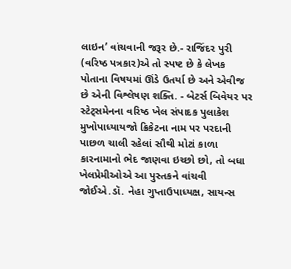લાઇન’ વાંચવાની જરૂર છે.- રાજિંદર પુરી (વરિષ્ઠ પત્રકાર)એ તો સ્પષ્ટ છે કે લેખક પોતાના વિષયમાં ઊંડે ઉતર્યા છે અને એવીજ છે એની વિશ્લેષણ શક્તિ. - બેટર્સ બિવેયર પર સ્ટેટ્સમેનના વરિષ્ઠ ખેલ સંપાદક પુલાકેશ મુખોપાધ્યાયજો ક્રિકેટના નામ પર પરદાની પાછળ ચાલી રહેલાં સૌથી મોટાં કાળા કારનામાનો ભેદ જાણવા ઇચ્છો છો, તો બધા ખેલપ્રેમીઓએ આ પુસ્તકને વાંચવી જોઈએ.ડૉ. નેહા ગુપ્તાઉપાધ્યક્ષ, સાયન્સ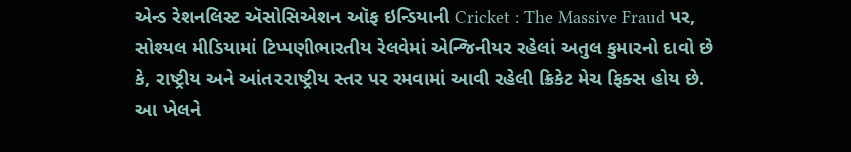એન્ડ રેશનલિસ્ટ ઍસોસિએશન ઑફ ઇન્ડિયાની Cricket : The Massive Fraud પર, સોશ્યલ મીડિયામાં ટિપ્પણીભારતીય રેલવેમાં એન્જિનીયર રહેલાં અતુલ કુમારનો દાવો છે કે, રાષ્ટ્રીય અને આંત૨૨ાષ્ટ્રીય સ્તર પર રમવામાં આવી રહેલી ક્રિકેટ મેચ ફિક્સ હોય છે. આ ખેલને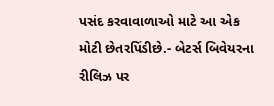પસંદ કરવાવાળાઓ માટે આ એક મોટી છેતરપિંડીછે.- બેટર્સ બિવેયરના રીલિઝ પર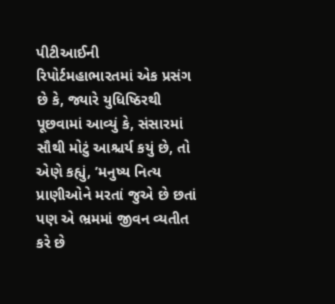પીટીઆઈની રિપોર્ટમહાભારતમાં એક પ્રસંગ છે કે, જ્યારે યુધિષ્ઠિરથી પૂછવામાં આવ્યું કે, સંસારમાં સૌથી મોટું આશ્ચર્ય કયું છે, તો એણે કહ્યું, ’મનુષ્ય નિત્ય પ્રાણીઓને મરતાં જુએ છે છતાં પણ એ ભ્રમમાં જીવન વ્યતીત કરે છે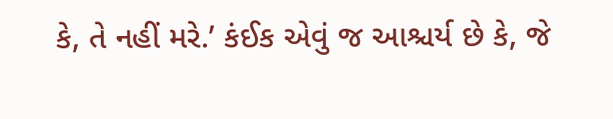કે, તે નહીં મરે.’ કંઈક એવું જ આશ્ચર્ય છે કે, જે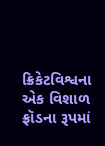ક્રિકેટવિશ્વના એક વિશાળ ફ્રૉડના રૂપમાં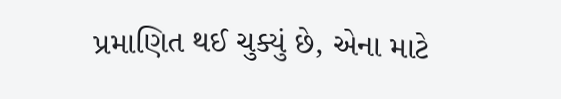પ્રમાણિત થઈ ચુક્યું છે, એના માટે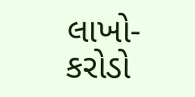લાખો-કરોડો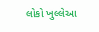લોકો ખુલ્લેઆ